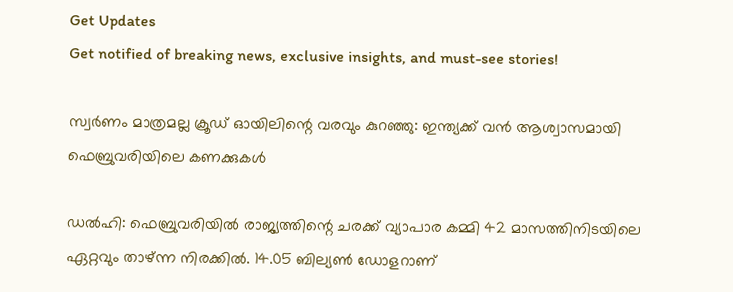Get Updates
Get notified of breaking news, exclusive insights, and must-see stories!

സ്വർണം മാത്രമല്ല ക്രൂഡ് ഓയിലിന്റെ വരവും കുറഞ്ഞു: ഇന്ത്യക്ക് വന്‍ ആശ്വാസമായി ഫെബ്രുവരിയിലെ കണക്കുകള്‍

ഡല്‍ഹി: ഫെബ്രുവരിയില്‍ രാജ്യത്തിന്റെ ചരക്ക് വ്യാപാര കമ്മി 42 മാസത്തിനിടയിലെ ഏറ്റവും താഴ്ന്ന നിരക്കില്‍. 14.05 ബില്യണ്‍ ഡോളറാണ്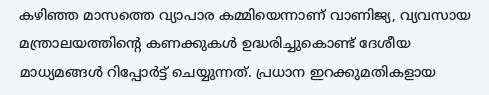കഴിഞ്ഞ മാസത്തെ വ്യാപാര കമ്മിയെന്നാണ് വാണിജ്യ, വ്യവസായ മന്ത്രാലയത്തിന്റെ കണക്കുകൾ ഉദ്ധരിച്ചുകൊണ്ട് ദേശീയ മാധ്യമങ്ങള്‍ റിപ്പോർട്ട് ചെയ്യുന്നത്. പ്രധാന ഇറക്കുമതികളായ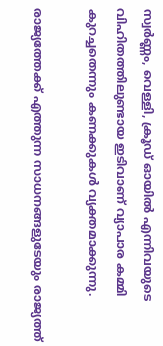സ്വർണ്ണം, വെള്ളി, ക്രൂഡ് ഓയിൽ എന്നിവയുടെ വിഹിതത്തിലുണ്ടായ ഇടിവാണ് വ്യാപാര കമ്മി കുറച്ചതെന്നും കണക്കുകള്‍ വ്യക്തമാക്കുന്നു.

രാജ്യത്തേക്ക് എത്തുന്ന സാധനങ്ങളുടേയും രാജ്യത്ത്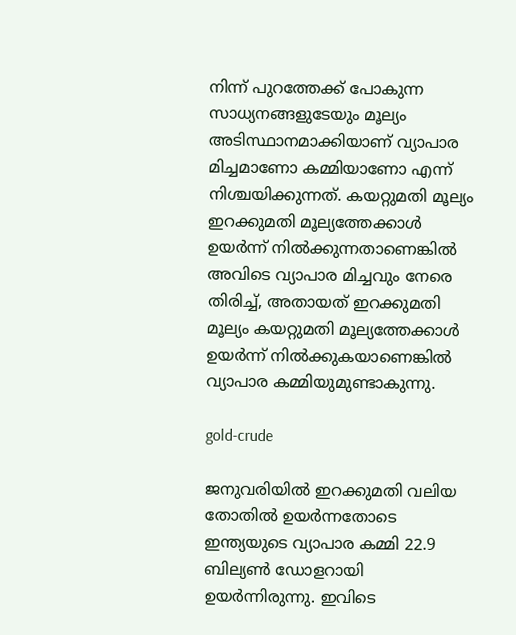നിന്ന് പുറത്തേക്ക് പോകുന്ന സാധ്യനങ്ങളുടേയും മൂല്യം അടിസ്ഥാനമാക്കിയാണ് വ്യാപാര മിച്ചമാണോ കമ്മിയാണോ എന്ന് നിശ്ചയിക്കുന്നത്. കയറ്റുമതി മൂല്യം ഇറക്കുമതി മൂല്യത്തേക്കാള്‍ ഉയർന്ന് നില്‍ക്കുന്നതാണെങ്കില്‍ അവിടെ വ്യാപാര മിച്ചവും നേരെ തിരിച്ച്, അതായത് ഇറക്കുമതി മൂല്യം കയറ്റുമതി മൂല്യത്തേക്കാള്‍ ഉയർന്ന് നില്‍ക്കുകയാണെങ്കില്‍ വ്യാപാര കമ്മിയുമുണ്ടാകുന്നു.

gold-crude

ജനുവരിയില്‍ ഇറക്കുമതി വലിയ തോതില്‍ ഉയർന്നതോടെ ഇന്ത്യയുടെ വ്യാപാര കമ്മി 22.9 ബില്യണ്‍ ഡോളറായി ഉയർന്നിരുന്നു. ഇവിടെ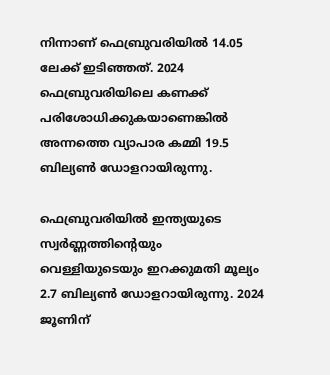നിന്നാണ് ഫെബ്രുവരിയില്‍ 14.05 ലേക്ക് ഇടിഞ്ഞത്. 2024 ഫെബ്രുവരിയിലെ കണക്ക് പരിശോധിക്കുകയാണെങ്കില്‍ അന്നത്തെ വ്യാപാര കമ്മി 19.5 ബില്യണ്‍ ഡോളറായിരുന്നു.

ഫെബ്രുവരിയില്‍ ഇന്ത്യയുടെ സ്വർണ്ണത്തിന്റെയും വെള്ളിയുടെയും ഇറക്കുമതി മൂല്യം 2.7 ബില്യൺ ഡോളറായിരുന്നു. 2024 ജൂണിന്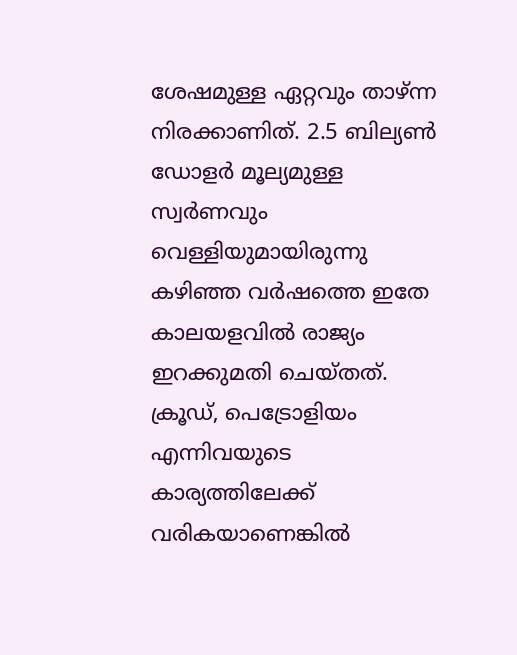ശേഷമുള്ള ഏറ്റവും താഴ്ന്ന നിരക്കാണിത്. 2.5 ബില്യൺ ഡോളർ മൂല്യമുള്ള സ്വർണവും വെള്ളിയുമായിരുന്നു കഴിഞ്ഞ വർഷത്തെ ഇതേ കാലയളവില്‍ രാജ്യം ഇറക്കുമതി ചെയ്തത്. ക്രൂഡ്, പെട്രോളിയം എന്നിവയുടെ കാര്യത്തിലേക്ക് വരികയാണെങ്കില്‍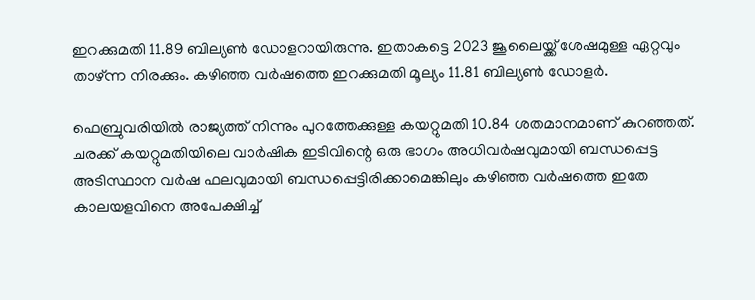ഇറക്കുമതി 11.89 ബില്യൺ ഡോളറായിരുന്നു. ഇതാകട്ടെ 2023 ജൂലൈയ്ക്ക് ശേഷമുള്ള ഏറ്റവും താഴ്ന്ന നിരക്കും. കഴിഞ്ഞ വർഷത്തെ ഇറക്കുമതി മൂല്യം 11.81 ബില്യൺ ഡോളർ.

ഫെബ്രുവരിയിൽ രാജ്യത്ത് നിന്നും പുറത്തേക്കുള്ള കയറ്റുമതി 10.84 ശതമാനമാണ് കുറഞ്ഞത്. ചരക്ക് കയറ്റുമതിയിലെ വാർഷിക ഇടിവിന്റെ ഒരു ഭാഗം അധിവർഷവുമായി ബന്ധപ്പെട്ട അടിസ്ഥാന വർഷ ഫലവുമായി ബന്ധപ്പെട്ടിരിക്കാമെങ്കിലും കഴിഞ്ഞ വർഷത്തെ ഇതേ കാലയളവിനെ അപേക്ഷിച്ച്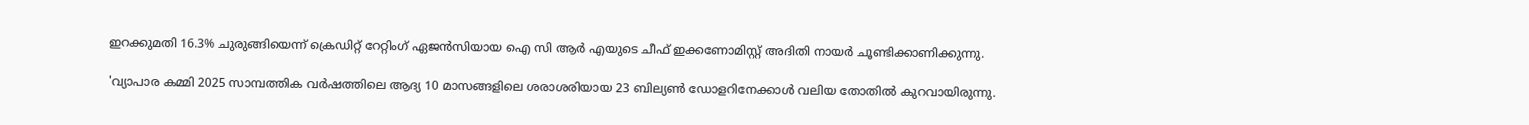ഇറക്കുമതി 16.3% ചുരുങ്ങിയെന്ന് ക്രെഡിറ്റ് റേറ്റിംഗ് ഏജൻസിയായ ഐ സി ആർ എയുടെ ചീഫ് ഇക്കണോമിസ്റ്റ് അദിതി നായർ ചൂണ്ടിക്കാണിക്കുന്നു.

'വ്യാപാര കമ്മി 2025 സാമ്പത്തിക വർഷത്തിലെ ആദ്യ 10 മാസങ്ങളിലെ ശരാശരിയായ 23 ബില്യൺ ഡോളറിനേക്കാൾ വലിയ തോതില്‍ കുറവായിരുന്നു.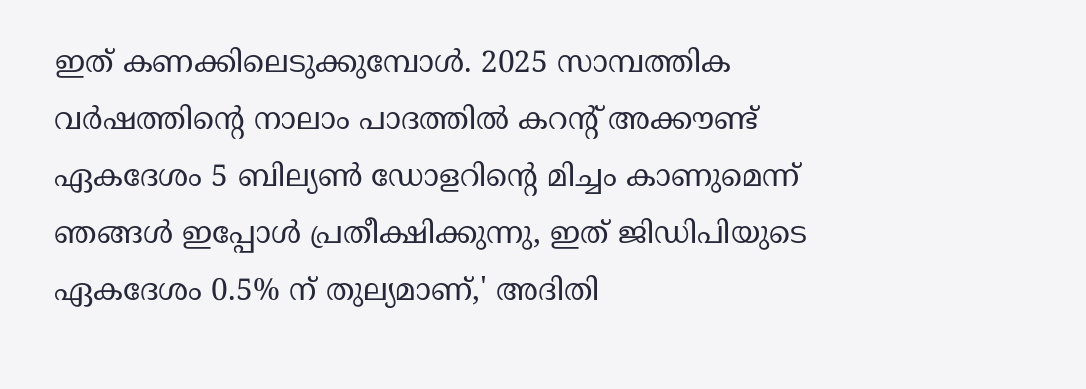ഇത് കണക്കിലെടുക്കുമ്പോൾ. 2025 സാമ്പത്തിക വർഷത്തിന്റെ നാലാം പാദത്തിൽ കറന്റ് അക്കൗണ്ട് ഏകദേശം 5 ബില്യൺ ഡോളറിന്റെ മിച്ചം കാണുമെന്ന് ഞങ്ങൾ ഇപ്പോൾ പ്രതീക്ഷിക്കുന്നു, ഇത് ജിഡിപിയുടെ ഏകദേശം 0.5% ന് തുല്യമാണ്,' അദിതി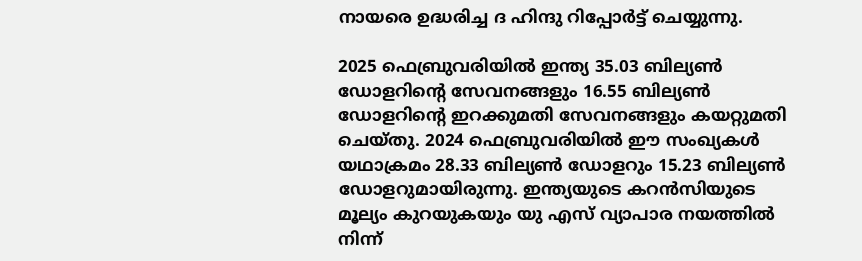നായരെ ഉദ്ധരിച്ച ദ ഹിന്ദു റിപ്പോർട്ട് ചെയ്യുന്നു.

2025 ഫെബ്രുവരിയിൽ ഇന്ത്യ 35.03 ബില്യൺ ഡോളറിന്റെ സേവനങ്ങളും 16.55 ബില്യൺ ഡോളറിന്റെ ഇറക്കുമതി സേവനങ്ങളും കയറ്റുമതി ചെയ്തു. 2024 ഫെബ്രുവരിയിൽ ഈ സംഖ്യകൾ യഥാക്രമം 28.33 ബില്യൺ ഡോളറും 15.23 ബില്യൺ ഡോളറുമായിരുന്നു. ഇന്ത്യയുടെ കറൻസിയുടെ മൂല്യം കുറയുകയും യു എസ് വ്യാപാര നയത്തിൽ നിന്ന്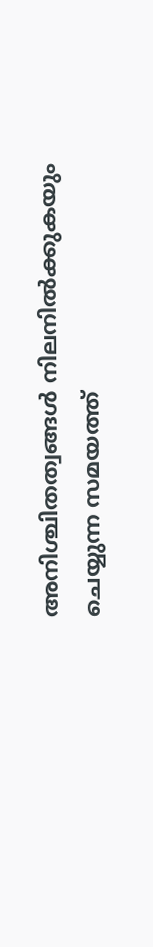അനിശ്ചിതത്വങ്ങൾ നിലനിൽക്കുകയും ചെയ്യുന്ന സമയത്ത്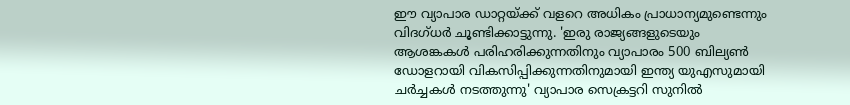ഈ വ്യാപാര ഡാറ്റയ്ക്ക് വളറെ അധികം പ്രാധാന്യമുണ്ടെന്നും വിദഗ്ധർ ചൂണ്ടിക്കാട്ടുന്നു. 'ഇരു രാജ്യങ്ങളുടെയും ആശങ്കകൾ പരിഹരിക്കുന്നതിനും വ്യാപാരം 500 ബില്യൺ ഡോളറായി വികസിപ്പിക്കുന്നതിനുമായി ഇന്ത്യ യുഎസുമായി ചർച്ചകള്‍ നടത്തുന്നു' വ്യാപാര സെക്രട്ടറി സുനിൽ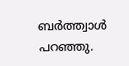ബർത്ത്വാൾ പറഞ്ഞു.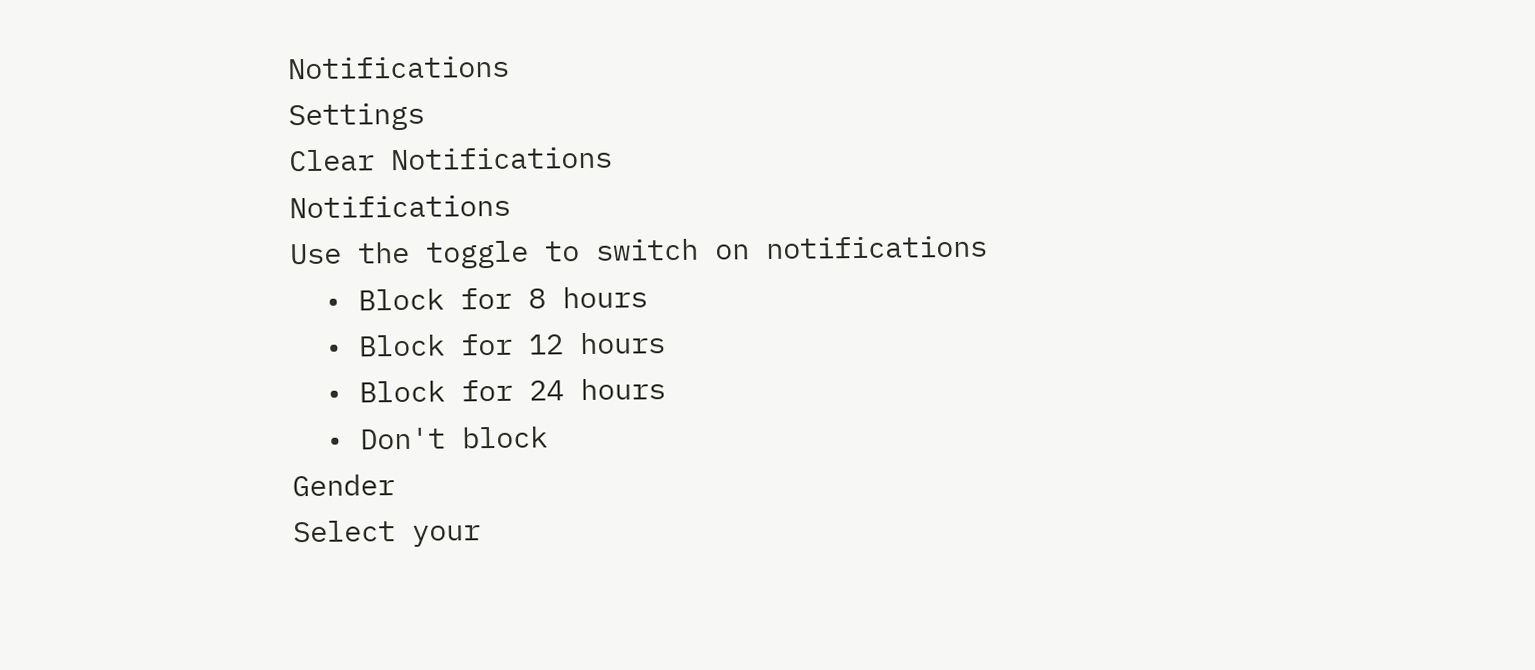Notifications
Settings
Clear Notifications
Notifications
Use the toggle to switch on notifications
  • Block for 8 hours
  • Block for 12 hours
  • Block for 24 hours
  • Don't block
Gender
Select your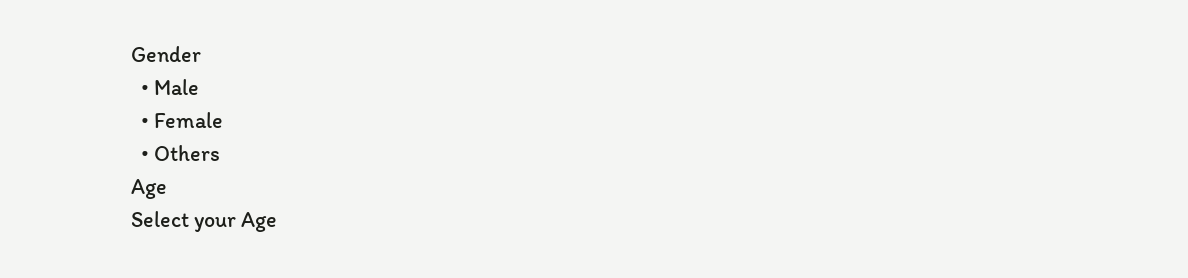Gender
  • Male
  • Female
  • Others
Age
Select your Age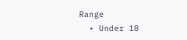Range
  • Under 18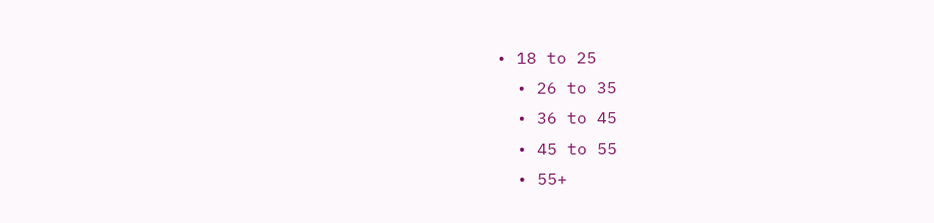• 18 to 25
  • 26 to 35
  • 36 to 45
  • 45 to 55
  • 55+